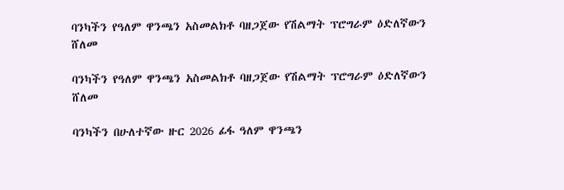ባንካችን የዓለም ዋንጫን አስመልክቶ ባዘጋጀው የሽልማት ፕሮግራም ዕድለኛውን ሸለመ

ባንካችን የዓለም ዋንጫን አስመልክቶ ባዘጋጀው የሽልማት ፕሮግራም ዕድለኛውን ሸለመ

ባንካችን በሁለተኛው ዙር 2026 ፊፋ ዓለም ዋንጫን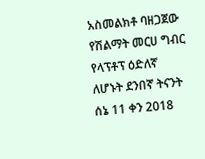አስመልክቶ ባዘጋጀው የሽልማት መርሀ ግብር የላፕቶፕ ዕድለኛ ለሆኑት ደንበኛ ትናንት ሰኔ 11 ቀን 2018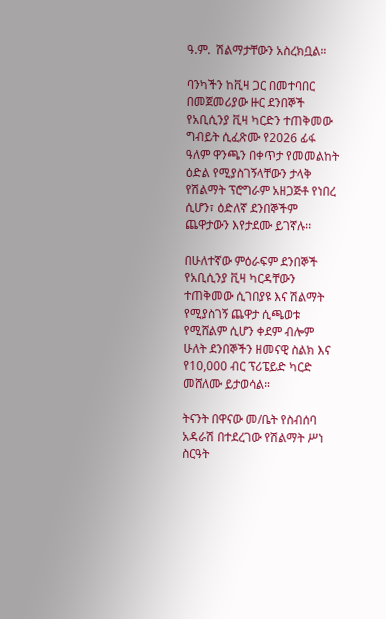ዓ.ም.  ሽልማታቸውን አስረክቧል።

ባንካችን ከቪዛ ጋር በመተባበር በመጀመሪያው ዙር ደንበኞች የአቢሲንያ ቪዛ ካርድን ተጠቅመው ግብይት ሲፈጽሙ የ2026 ፊፋ ዓለም ዋንጫን በቀጥታ የመመልከት ዕድል የሚያስገኝላቸውን ታላቅ የሽልማት ፕሮግራም አዘጋጅቶ የነበረ ሲሆን፣ ዕድለኛ ደንበኞችም ጨዋታውን እየታደሙ ይገኛሉ፡፡

በሁለተኛው ምዕራፍም ደንበኞች የአቢሲንያ ቪዛ ካርዳቸውን ተጠቅመው ሲገበያዩ እና ሽልማት የሚያስገኝ ጨዋታ ሲጫወቱ የሚሸልም ሲሆን ቀደም ብሎም ሁለት ደንበኞችን ዘመናዊ ስልክ እና የ10,000 ብር ፕሪፔይድ ካርድ መሸለሙ ይታወሳል።

ትናንት በዋናው መ/ቤት የስብሰባ አዳራሽ በተደረገው የሽልማት ሥነ ስርዓት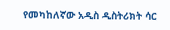የመካከለኛው አዲስ ዲስትሪክት ሳር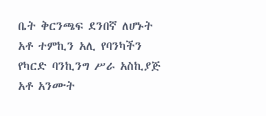ቤት ቅርንጫፍ ደንበኛ ለሆኑት አቶ ተምኪን አሊ የባንካችን የካርድ ባንኪንግ ሥራ አስኪያጅ አቶ አንሙት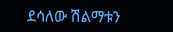ደሳለው ሽልማቱን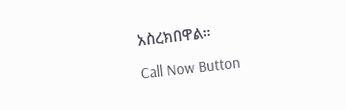አስረክበዋል።

Call Now Button